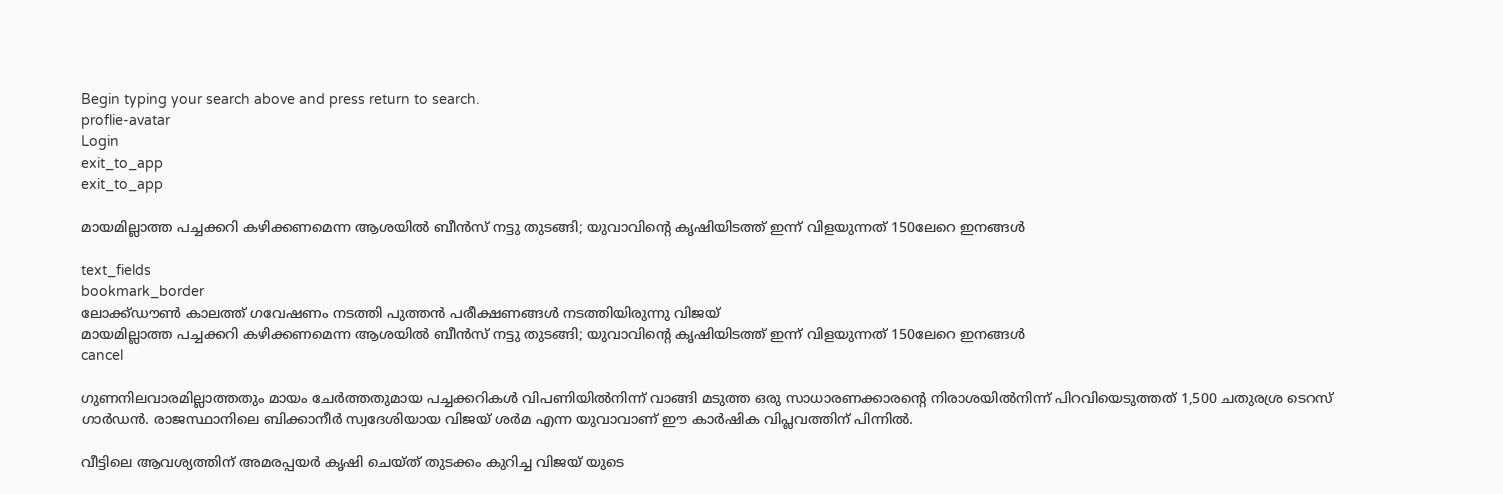Begin typing your search above and press return to search.
proflie-avatar
Login
exit_to_app
exit_to_app

മായമില്ലാത്ത പച്ചക്കറി കഴിക്കണമെന്ന ആശയിൽ ബീൻസ് നട്ടു തുടങ്ങി; യുവാവിന്റെ കൃഷിയിടത്ത് ഇന്ന് വിളയുന്നത് 150ലേറെ ഇനങ്ങൾ

text_fields
bookmark_border
ലോക്ക്ഡൗൺ കാലത്ത് ഗവേഷണം നടത്തി പുത്തൻ പരീക്ഷണങ്ങൾ നടത്തിയിരുന്നു വിജയ്
മായമില്ലാത്ത പച്ചക്കറി കഴിക്കണമെന്ന ആശയിൽ ബീൻസ് നട്ടു തുടങ്ങി; യുവാവിന്റെ കൃഷിയിടത്ത് ഇന്ന് വിളയുന്നത് 150ലേറെ ഇനങ്ങൾ
cancel

ഗുണനിലവാരമില്ലാത്തതും മായം ചേർത്തതുമായ പച്ചക്കറികൾ വിപണിയിൽനിന്ന് വാങ്ങി മടുത്ത ഒരു സാധാരണക്കാരന്റെ നിരാശയിൽനിന്ന് പിറവിയെടുത്തത് 1,500 ചതുരശ്ര ടെറസ് ഗാർഡൻ. രാജസ്ഥാനിലെ ബിക്കാനീർ സ്വദേശിയായ വിജയ് ശർമ എന്ന യുവാവാണ് ഈ കാർഷിക വിപ്ലവത്തിന് പിന്നിൽ.

വീട്ടിലെ ആവശ്യത്തിന് അമരപ്പയർ കൃഷി ചെയ്ത് തുടക്കം കുറിച്ച വിജയ് യുടെ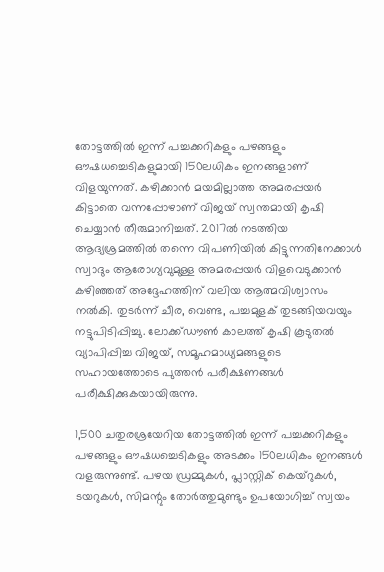തോട്ടത്തിൽ ഇന്ന് പച്ചക്കറികളും പഴങ്ങളും ഔഷധച്ചെടികളുമായി 150ലധികം ഇനങ്ങളാണ് വിളയുന്നത്. കഴിക്കാൻ മയമില്ലാത്ത അമരപ്പയർ കിട്ടാതെ വന്നപ്പോഴാണ് വിജയ് സ്വന്തമായി കൃഷി ചെയ്യാൻ തീരുമാനിച്ചത്. 2017ൽ നടത്തിയ ആദ്യശ്രമത്തിൽ തന്നെ വിപണിയിൽ കിട്ടുന്നതിനേക്കാൾ സ്വാദും ആരോഗ്യവുമുള്ള അമരപ്പയർ വിളവെടുക്കാൻ കഴിഞ്ഞത് അദ്ദേഹത്തിന് വലിയ ആത്മവിശ്വാസം നൽകി. തുടർന്ന് ചീര, വെണ്ട, പച്ചമുളക് തുടങ്ങിയവയും നട്ടുപിടിപ്പിച്ചു. ലോക്ക്ഡൗൺ കാലത്ത് കൃഷി കൂടുതൽ വ്യാപിപ്പിച്ച വിജയ്, സമൂഹമാധ്യമങ്ങളുടെ സഹായത്തോടെ പുത്തൻ പരീക്ഷണങ്ങൾ പരീക്ഷിക്കുകയായിരുന്നു.

1,500 ചതുരശ്രയേറിയ തോട്ടത്തിൽ ഇന്ന് പച്ചക്കറികളും പഴങ്ങളും ഔഷധച്ചെടികളും അടക്കം 150ലധികം ഇനങ്ങൾ വളരുന്നുണ്ട്. പഴയ ഡ്രമ്മുകൾ, പ്ലാസ്റ്റിക് കെയ്റുകൾ, ടയറുകൾ, സിമന്റും തോർത്തുമുണ്ടും ഉപയോഗിച്ച് സ്വയം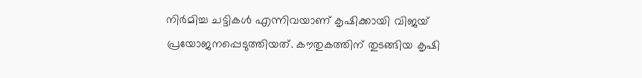നിർമിച്ച ചട്ടികൾ എന്നിവയാണ് കൃഷിക്കായി വിജയ് പ്രയോജനപ്പെടുത്തിയത്. കൗതുകത്തിന് തുടങ്ങിയ കൃഷി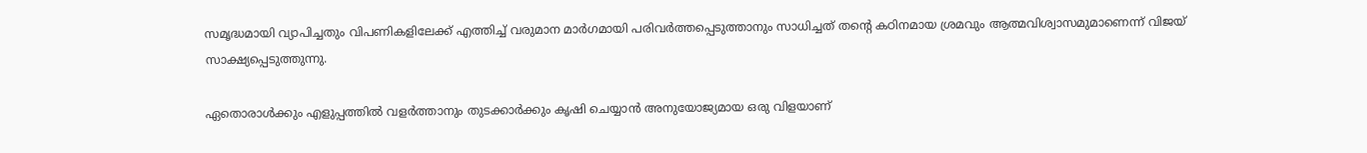സമൃദ്ധമായി വ്യാപിച്ചതും വിപണികളിലേക്ക് എത്തിച്ച് വരുമാന മാർഗമായി പരിവർത്തപ്പെടുത്താനും സാധിച്ചത് തന്റെ കഠിനമായ ശ്രമവും ആത്മവിശ്വാസമുമാണെന്ന് വിജയ് സാക്ഷ്യപ്പെടുത്തുന്നു.

ഏതൊരാൾക്കും എളുപ്പത്തിൽ വളർത്താനും തുടക്കാർക്കും കൃഷി ചെയ്യാൻ അനുയോജ്യമായ ഒരു വിളയാണ്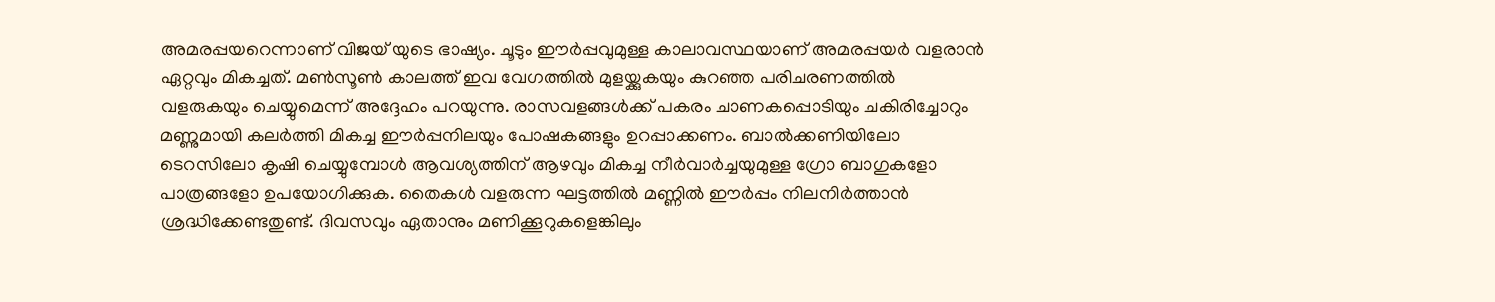അമരപ്പയറെന്നാണ് വിജയ് യുടെ ഭാഷ്യം. ചൂടും ഈർപ്പവുമുള്ള കാലാവസ്ഥയാണ് അമരപ്പയർ വളരാൻ ഏറ്റവും മികച്ചത്. മൺസൂൺ കാലത്ത് ഇവ വേഗത്തിൽ മുളയ്ക്കുകയും കുറഞ്ഞ പരിചരണത്തിൽ വളരുകയും ചെയ്യുമെന്ന് അദ്ദേഹം പറയുന്നു. രാസവളങ്ങൾക്ക് പകരം ചാണകപ്പൊടിയും ചകിരിച്ചോറും മണ്ണുമായി കലർത്തി മികച്ച ഈർപ്പനിലയും പോഷകങ്ങളും ഉറപ്പാക്കണം. ബാൽക്കണിയിലോ ടെറസിലോ കൃഷി ചെയ്യുമ്പോൾ ആവശ്യത്തിന് ആഴവും മികച്ച നീർവാർച്ചയുമുള്ള ഗ്രോ ബാഗുകളോ പാത്രങ്ങളോ ഉപയോഗിക്കുക. തൈകൾ വളരുന്ന ഘട്ടത്തിൽ മണ്ണിൽ ഈർപ്പം നിലനിർത്താൻ ശ്രദ്ധിക്കേണ്ടതുണ്ട്. ദിവസവും ഏതാനും മണിക്കൂറുകളെങ്കിലും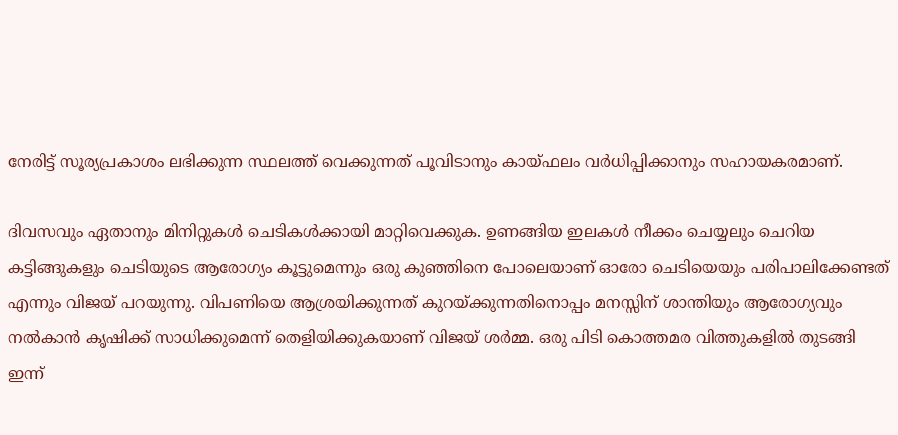നേരിട്ട് സൂര്യപ്രകാശം ലഭിക്കുന്ന സ്ഥലത്ത് വെക്കുന്നത് പൂവിടാനും കായ്ഫലം വർധിപ്പിക്കാനും സഹായകരമാണ്.

ദിവസവും ഏതാനും മിനിറ്റുകൾ ചെടികൾക്കായി മാറ്റിവെക്കുക. ഉണങ്ങിയ ഇലകൾ നീക്കം ചെയ്യലും ചെറിയ കട്ടിങ്ങുകളും ചെടിയുടെ ആരോഗ്യം കൂട്ടുമെന്നും ഒരു കുഞ്ഞിനെ പോലെയാണ് ഓരോ ചെടിയെയും പരിപാലിക്കേണ്ടത് എന്നും വിജയ് പറയുന്നു. വിപണിയെ ആശ്രയിക്കുന്നത് കുറയ്ക്കുന്നതിനൊപ്പം മനസ്സിന് ശാന്തിയും ആരോഗ്യവും നൽകാൻ കൃഷിക്ക് സാധിക്കുമെന്ന് തെളിയിക്കുകയാണ് വിജയ് ശർമ്മ. ഒരു പിടി കൊത്തമര വിത്തുകളിൽ തുടങ്ങി ഇന്ന്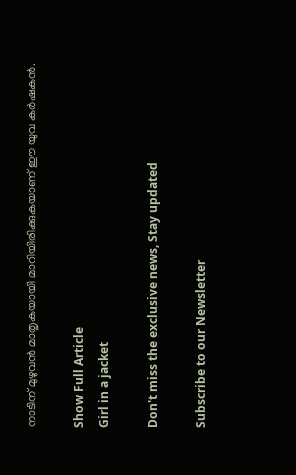നാടിന് മുഴുവൻ മാതൃകയായി മാറിയിരിക്കുകയാണ് ഈ യുവ കർഷകൻ.

Show Full Article
Girl in a jacket

Don't miss the exclusive news, Stay updated

Subscribe to our Newsletter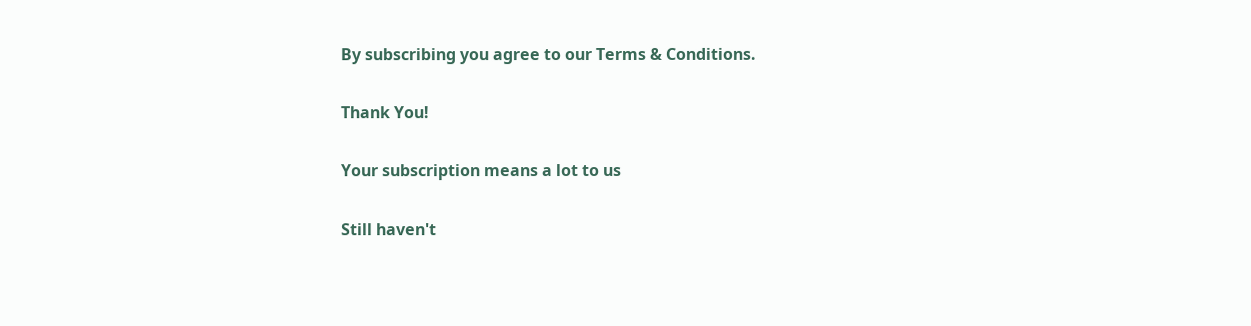By subscribing you agree to our Terms & Conditions.

Thank You!

Your subscription means a lot to us

Still haven't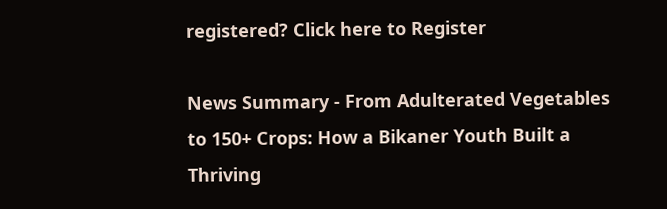registered? Click here to Register

News Summary - From Adulterated Vegetables to 150+ Crops: How a Bikaner Youth Built a Thriving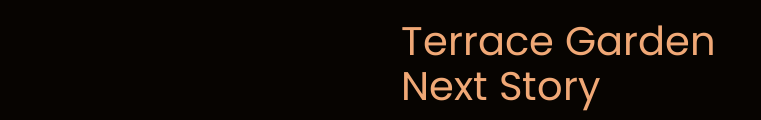Terrace Garden
Next Story